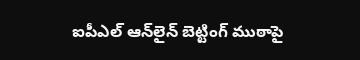ఐపీఎల్ ఆన్‌లైన్ బెట్టింగ్ ముఠాపై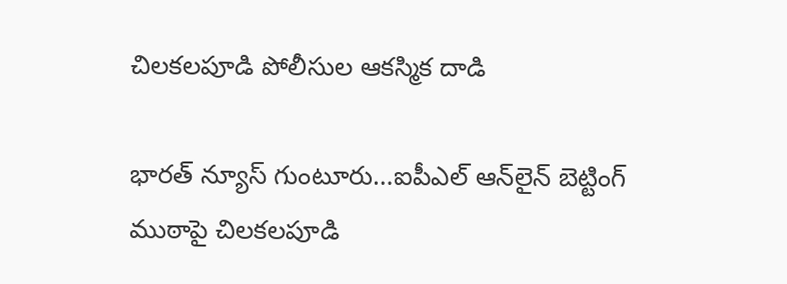చిలకలపూడి పోలీసుల ఆకస్మిక దాడి

భారత్ న్యూస్ గుంటూరు…ఐపీఎల్ ఆన్‌లైన్ బెట్టింగ్ ముఠాపై చిలకలపూడి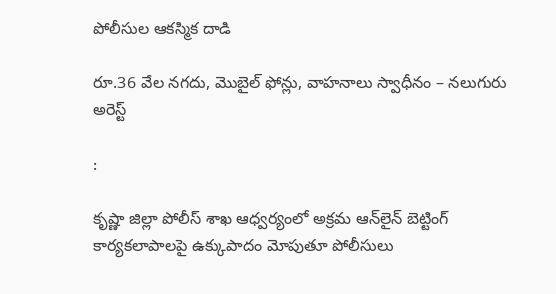పోలీసుల ఆకస్మిక దాడి

రూ.36 వేల నగదు, మొబైల్ ఫోన్లు, వాహనాలు స్వాధీనం – నలుగురు అరెస్ట్

:

కృష్ణా జిల్లా పోలీస్ శాఖ ఆధ్వర్యంలో అక్రమ ఆన్‌లైన్ బెట్టింగ్ కార్యకలాపాలపై ఉక్కుపాదం మోపుతూ పోలీసులు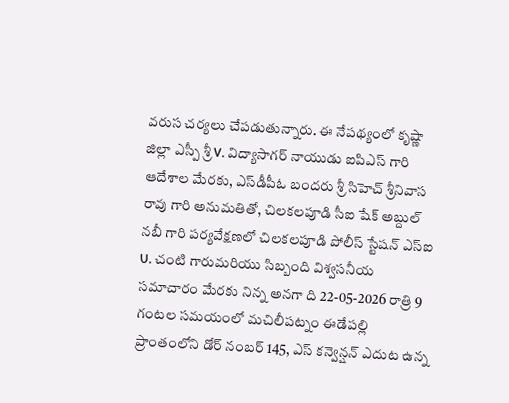వరుస చర్యలు చేపడుతున్నారు. ఈ నేపథ్యంలో కృష్ణా జిల్లా ఎస్పీ శ్రీ V. విద్యాసాగర్ నాయుడు ఐ‌పి‌ఎస్ గారి ఆదేశాల మేరకు, ఎస్‌డీపీఓ బందరు శ్రీ సి‌హెచ్ శ్రీనివాస రావు గారి అనుమతితో, చిలకలపూడి సీఐ షేక్ అబ్దుల్ నబీ గారి పర్యవేక్షణలో చిలకలపూడి పోలీస్ స్టేషన్ ఎస్‌ఐ U. చంటి గారుమరియు సిబ్బంది విశ్వసనీయ సమాచారం మేరకు నిన్న అనగా ది 22-05-2026 రాత్రి 9 గంటల సమయంలో మచిలీపట్నం ఈడేపల్లి ప్రాంతంలోని డోర్ నంబర్ 145, ఎస్ కన్వెన్షన్ ఎదుట ఉన్న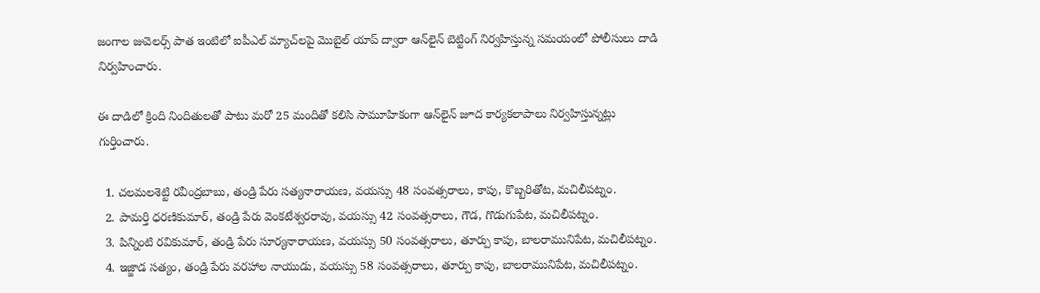జంగాల జువెలర్స్ పాత ఇంటిలో ఐపీఎల్ మ్యాచ్‌లపై మొబైల్ యాప్ ద్వారా ఆన్‌లైన్ బెట్టింగ్ నిర్వహిస్తున్న సమయంలో పోలీసులు దాడి నిర్వహించారు.

ఈ దాడిలో క్రింది నిందితులతో పాటు మరో 25 మందితో కలిసి సామూహికంగా ఆన్‌లైన్ జూద కార్యకలాపాలు నిర్వహిస్తున్నట్లు గుర్తించారు.

  1. చలమలశెట్టి రవీంద్రబాబు, తండ్రి పేరు సత్యనారాయణ, వయస్సు 48 సంవత్సరాలు, కాపు, కొబ్బరితోట, మచిలీపట్నం.
  2. పామర్తి ధరణికుమార్, తండ్రి పేరు వెంకటేశ్వరరావు, వయస్సు 42 సంవత్సరాలు, గౌడ, గొడుగుపేట, మచిలీపట్నం.
  3. పిన్నింటి రవికుమార్, తండ్రి పేరు సూర్యనారాయణ, వయస్సు 50 సంవత్సరాలు, తూర్పు కాపు, బాలరామునిపేట, మచిలీపట్నం.
  4. ఇజ్జాడ సత్యం, తండ్రి పేరు వరహాల నాయుడు, వయస్సు 58 సంవత్సరాలు, తూర్పు కాపు, బాలరామునిపేట, మచిలీపట్నం.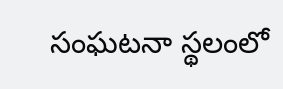సంఘటనా స్థలంలో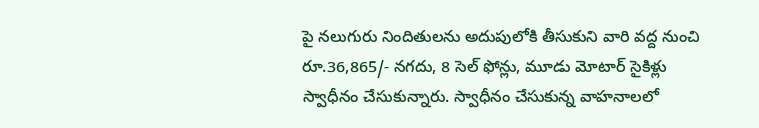పై నలుగురు నిందితులను అదుపులోకి తీసుకుని వారి వద్ద నుంచి రూ.36,865/- నగదు, 8 సెల్ ఫోన్లు, మూడు మోటార్ సైకిళ్లు స్వాధీనం చేసుకున్నారు. స్వాధీనం చేసుకున్న వాహనాలలో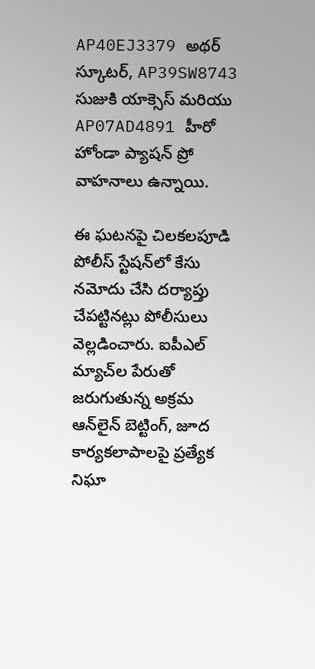AP40EJ3379 అథర్ స్కూటర్, AP39SW8743 సుజుకి యాక్సెస్ మరియు AP07AD4891 హీరో హోండా ప్యాషన్ ప్రో వాహనాలు ఉన్నాయి.

ఈ ఘటనపై చిలకలపూడి పోలీస్ స్టేషన్‌లో కేసు నమోదు చేసి దర్యాప్తు చేపట్టినట్లు పోలీసులు వెల్లడించారు. ఐపీఎల్ మ్యాచ్‌ల పేరుతో జరుగుతున్న అక్రమ ఆన్‌లైన్ బెట్టింగ్, జూద కార్యకలాపాలపై ప్రత్యేక నిఘా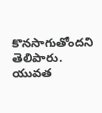కొనసాగుతోందని తెలిపారు. యువత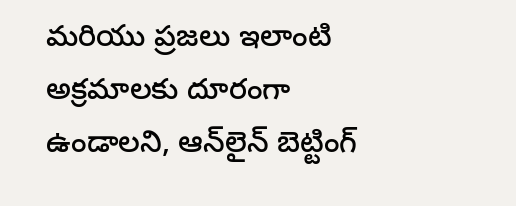మరియు ప్రజలు ఇలాంటి అక్రమాలకు దూరంగా ఉండాలని, ఆన్‌లైన్ బెట్టింగ్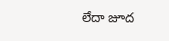లేదా జూద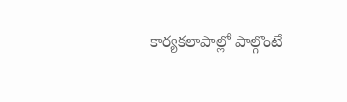కార్యకలాపాల్లో పాల్గొంటే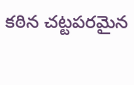కఠిన చట్టపరమైన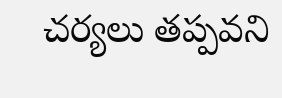చర్యలు తప్పవని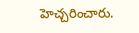హెచ్చరించారు.